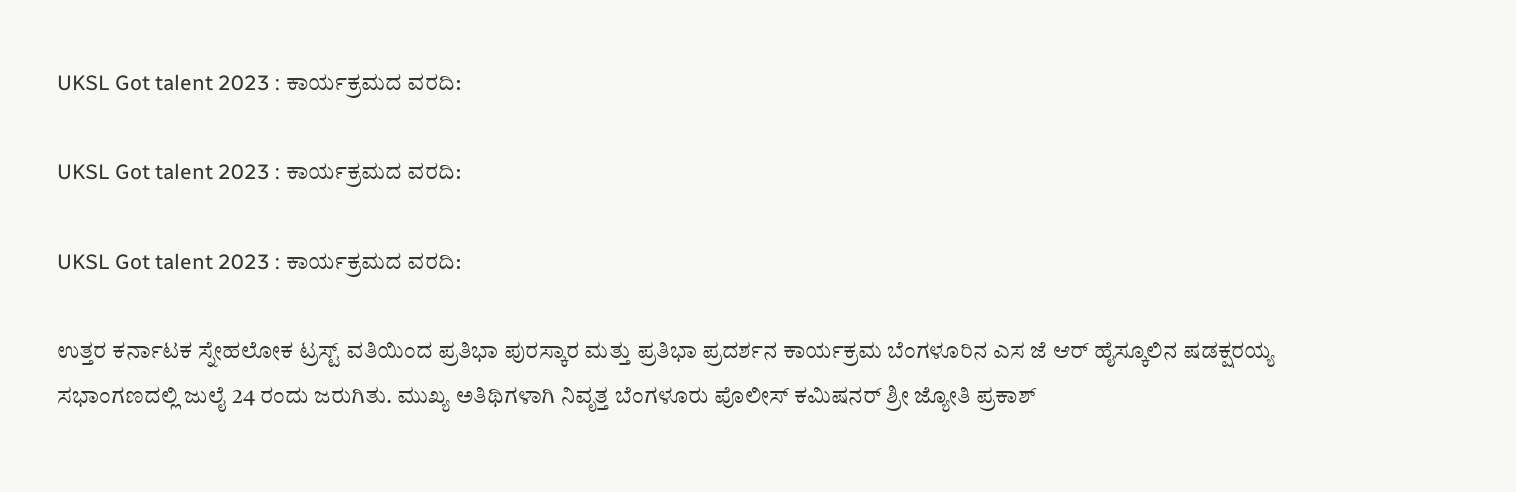UKSL Got talent 2023 : ಕಾರ್ಯಕ್ರಮದ ವರದಿ:

UKSL Got talent 2023 : ಕಾರ್ಯಕ್ರಮದ ವರದಿ:

UKSL Got talent 2023 : ಕಾರ್ಯಕ್ರಮದ ವರದಿ:

ಉತ್ತರ ಕರ್ನಾಟಕ ಸ್ನೇಹಲೋಕ ಟ್ರಸ್ಟ್ ವತಿಯಿಂದ ಪ್ರತಿಭಾ ಪುರಸ್ಕಾರ ಮತ್ತು ಪ್ರತಿಭಾ ಪ್ರದರ್ಶನ ಕಾರ್ಯಕ್ರಮ ಬೆಂಗಳೂರಿನ ಎಸ ಜೆ ಆರ್ ಹೈಸ್ಕೂಲಿನ ಷಡಕ್ಷರಯ್ಯ ಸಭಾಂಗಣದಲ್ಲಿ ಜುಲೈ 24 ರಂದು ಜರುಗಿತು. ಮುಖ್ಯ ಅತಿಥಿಗಳಾಗಿ ನಿವೃತ್ತ ಬೆಂಗಳೂರು ಪೊಲೀಸ್ ಕಮಿಷನರ್ ಶ್ರೀ ಜ್ಯೋತಿ ಪ್ರಕಾಶ್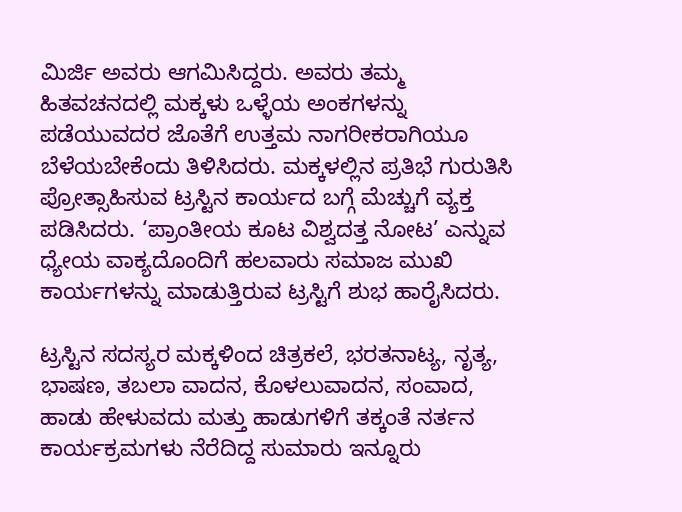ಮಿರ್ಜಿ ಅವರು ಆಗಮಿಸಿದ್ದರು. ಅವರು ತಮ್ಮ ಹಿತವಚನದಲ್ಲಿ ಮಕ್ಕಳು ಒಳ್ಳೆಯ ಅಂಕಗಳನ್ನು ಪಡೆಯುವದರ ಜೊತೆಗೆ ಉತ್ತಮ ನಾಗರೀಕರಾಗಿಯೂ ಬೆಳೆಯಬೇಕೆಂದು ತಿಳಿಸಿದರು. ಮಕ್ಕಳಲ್ಲಿನ ಪ್ರತಿಭೆ ಗುರುತಿಸಿ ಪ್ರೋತ್ಸಾಹಿಸುವ ಟ್ರಸ್ಟಿನ ಕಾರ್ಯದ ಬಗ್ಗೆ ಮೆಚ್ಚುಗೆ ವ್ಯಕ್ತ ಪಡಿಸಿದರು. ‘ಪ್ರಾಂತೀಯ ಕೂಟ ವಿಶ್ವದತ್ತ ನೋಟ’ ಎನ್ನುವ ಧ್ಯೇಯ ವಾಕ್ಯದೊಂದಿಗೆ ಹಲವಾರು ಸಮಾಜ ಮುಖಿ ಕಾರ್ಯಗಳನ್ನು ಮಾಡುತ್ತಿರುವ ಟ್ರಸ್ಟಿಗೆ ಶುಭ ಹಾರೈಸಿದರು.

ಟ್ರಸ್ಟಿನ ಸದಸ್ಯರ ಮಕ್ಕಳಿಂದ ಚಿತ್ರಕಲೆ, ಭರತನಾಟ್ಯ, ನೃತ್ಯ, ಭಾಷಣ, ತಬಲಾ ವಾದನ, ಕೊಳಲುವಾದನ, ಸಂವಾದ, ಹಾಡು ಹೇಳುವದು ಮತ್ತು ಹಾಡುಗಳಿಗೆ ತಕ್ಕಂತೆ ನರ್ತನ ಕಾರ್ಯಕ್ರಮಗಳು ನೆರೆದಿದ್ದ ಸುಮಾರು ಇನ್ನೂರು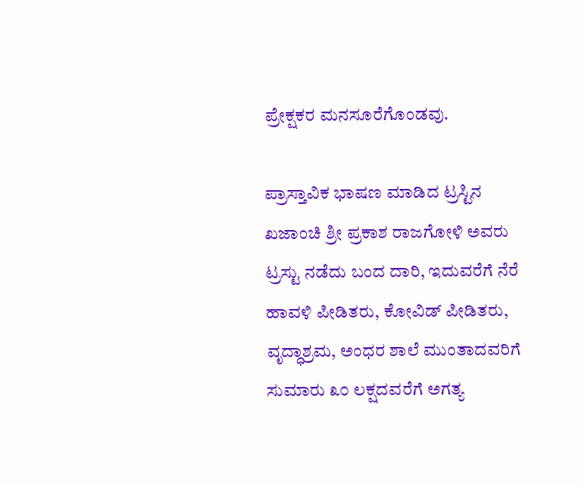ಪ್ರೇಕ್ಷಕರ ಮನಸೂರೆಗೊಂಡವು.

ಪ್ರಾಸ್ತಾವಿಕ ಭಾಷಣ ಮಾಡಿದ ಟ್ರಸ್ಟಿನ ಖಜಾಂಚಿ ಶ್ರೀ ಪ್ರಕಾಶ ರಾಜಗೋಳಿ ಅವರು ಟ್ರಸ್ಟು ನಡೆದು ಬಂದ ದಾರಿ, ಇದುವರೆಗೆ ನೆರೆ ಹಾವಳಿ ಪೀಡಿತರು, ಕೋವಿಡ್ ಪೀಡಿತರು, ವೃದ್ಧಾಶ್ರಮ, ಅಂಧರ ಶಾಲೆ ಮುಂತಾದವರಿಗೆ ಸುಮಾರು ೩೦ ಲಕ್ಷದವರೆಗೆ ಅಗತ್ಯ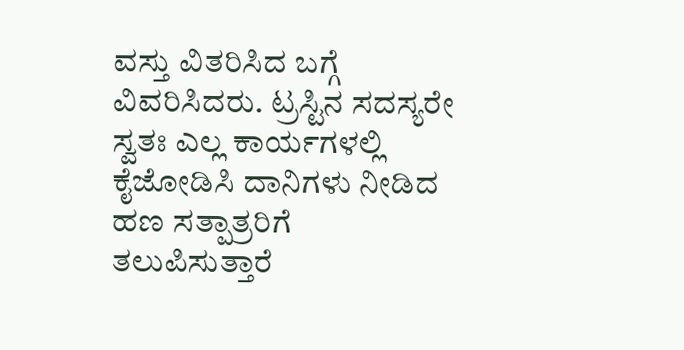ವಸ್ತು ವಿತರಿಸಿದ ಬಗ್ಗೆ ವಿವರಿಸಿದರು. ಟ್ರಸ್ಟಿನ ಸದಸ್ಯರೇ ಸ್ವತಃ ಎಲ್ಲ ಕಾರ್ಯಗಳಲ್ಲಿ ಕೈಜೋಡಿಸಿ ದಾನಿಗಳು ನೀಡಿದ ಹಣ ಸತ್ಪಾತ್ರರಿಗೆ ತಲುಪಿಸುತ್ತಾರೆ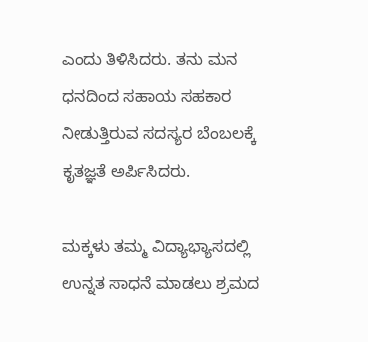ಎಂದು ತಿಳಿಸಿದರು. ತನು ಮನ ಧನದಿಂದ ಸಹಾಯ ಸಹಕಾರ ನೀಡುತ್ತಿರುವ ಸದಸ್ಯರ ಬೆಂಬಲಕ್ಕೆ ಕೃತಜ್ಞತೆ ಅರ್ಪಿಸಿದರು.

ಮಕ್ಕಳು ತಮ್ಮ ವಿದ್ಯಾಭ್ಯಾಸದಲ್ಲಿ ಉನ್ನತ ಸಾಧನೆ ಮಾಡಲು ಶ್ರಮದ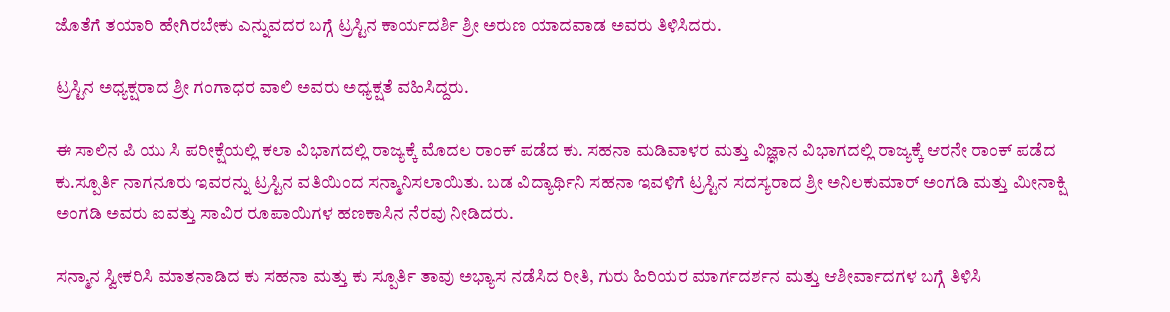ಜೊತೆಗೆ ತಯಾರಿ ಹೇಗಿರಬೇಕು ಎನ್ನುವದರ ಬಗ್ಗೆ ಟ್ರಸ್ಟಿನ ಕಾರ್ಯದರ್ಶಿ ಶ್ರೀ ಅರುಣ ಯಾದವಾಡ ಅವರು ತಿಳಿಸಿದರು.

ಟ್ರಸ್ಟಿನ ಅಧ್ಯಕ್ಷರಾದ ಶ್ರೀ ಗಂಗಾಧರ ವಾಲಿ ಅವರು ಅಧ್ಯಕ್ಷತೆ ವಹಿಸಿದ್ದರು.

ಈ ಸಾಲಿನ ಪಿ ಯು ಸಿ ಪರೀಕ್ಷೆಯಲ್ಲಿ ಕಲಾ ವಿಭಾಗದಲ್ಲಿ ರಾಜ್ಯಕ್ಕೆ ಮೊದಲ ರಾಂಕ್ ಪಡೆದ ಕು. ಸಹನಾ ಮಡಿವಾಳರ ಮತ್ತು ವಿಜ್ಞಾನ ವಿಭಾಗದಲ್ಲಿ ರಾಜ್ಯಕ್ಕೆ ಆರನೇ ರಾಂಕ್ ಪಡೆದ ಕು.ಸ್ಪೂರ್ತಿ ನಾಗನೂರು ಇವರನ್ನು ಟ್ರಸ್ಟಿನ ವತಿಯಿಂದ ಸನ್ಮಾನಿಸಲಾಯಿತು. ಬಡ ವಿದ್ಯಾರ್ಥಿನಿ ಸಹನಾ ಇವಳಿಗೆ ಟ್ರಸ್ಟಿನ ಸದಸ್ಯರಾದ ಶ್ರೀ ಅನಿಲಕುಮಾರ್ ಅಂಗಡಿ ಮತ್ತು ಮೀನಾಕ್ಷಿ ಅಂಗಡಿ ಅವರು ಐವತ್ತು ಸಾವಿರ ರೂಪಾಯಿಗಳ ಹಣಕಾಸಿನ ನೆರವು ನೀಡಿದರು.

ಸನ್ಮಾನ ಸ್ವೀಕರಿಸಿ ಮಾತನಾಡಿದ ಕು ಸಹನಾ ಮತ್ತು ಕು ಸ್ಪೂರ್ತಿ ತಾವು ಅಭ್ಯಾಸ ನಡೆಸಿದ ರೀತಿ, ಗುರು ಹಿರಿಯರ ಮಾರ್ಗದರ್ಶನ ಮತ್ತು ಆಶೀರ್ವಾದಗಳ ಬಗ್ಗೆ ತಿಳಿಸಿ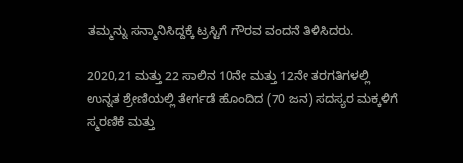ತಮ್ಮನ್ನು ಸನ್ಮಾನಿಸಿದ್ದಕ್ಕೆ ಟ್ರಸ್ಟಿಗೆ ಗೌರವ ವಂದನೆ ತಿಳಿಸಿದರು.

2020,21 ಮತ್ತು 22 ಸಾಲಿನ 10ನೇ ಮತ್ತು 12ನೇ ತರಗತಿಗಳಲ್ಲಿ ಉನ್ನತ ಶ್ರೇಣಿಯಲ್ಲಿ ತೇರ್ಗಡೆ ಹೊಂದಿದ (70 ಜನ) ಸದಸ್ಯರ ಮಕ್ಕಳಿಗೆ ಸ್ಮರಣಿಕೆ ಮತ್ತು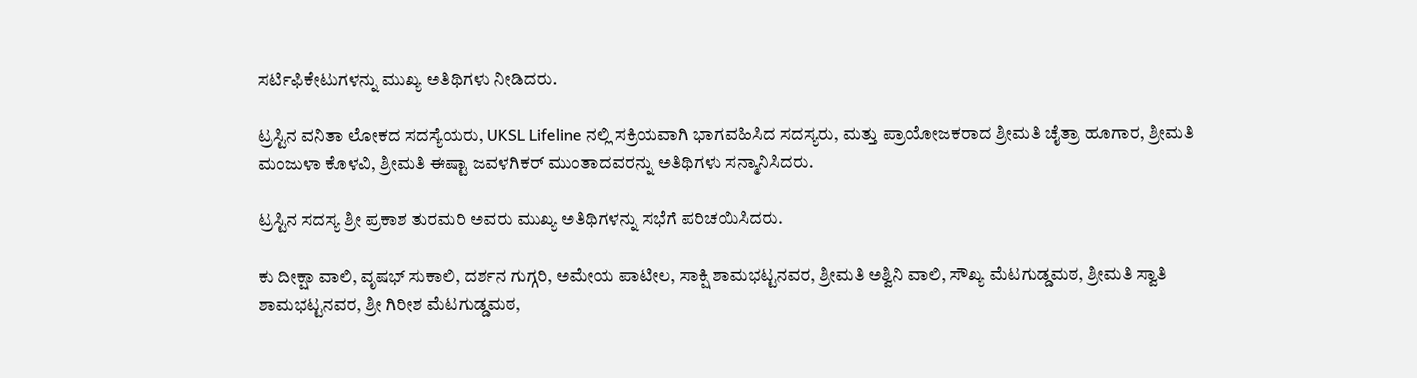ಸರ್ಟಿಫಿಕೇಟುಗಳನ್ನು ಮುಖ್ಯ ಅತಿಥಿಗಳು ನೀಡಿದರು.

ಟ್ರಸ್ಟಿನ ವನಿತಾ ಲೋಕದ ಸದಸ್ಯೆಯರು, UKSL Lifeline ನಲ್ಲಿ ಸಕ್ರಿಯವಾಗಿ ಭಾಗವಹಿಸಿದ ಸದಸ್ಯರು, ಮತ್ತು ಪ್ರಾಯೋಜಕರಾದ ಶ್ರೀಮತಿ ಚೈತ್ರಾ ಹೂಗಾರ, ಶ್ರೀಮತಿ ಮಂಜುಳಾ ಕೊಳವಿ, ಶ್ರೀಮತಿ ಈಷ್ಟಾ ಜವಳಗಿಕರ್ ಮುಂತಾದವರನ್ನು ಅತಿಥಿಗಳು ಸನ್ಮಾನಿಸಿದರು.

ಟ್ರಸ್ಟಿನ ಸದಸ್ಯ ಶ್ರೀ ಪ್ರಕಾಶ ತುರಮರಿ ಅವರು ಮುಖ್ಯ ಅತಿಥಿಗಳನ್ನು ಸಭೆಗೆ ಪರಿಚಯಿಸಿದರು.

ಕು ದೀಕ್ಷಾ ವಾಲಿ, ವೃಷಭ್ ಸುಕಾಲಿ, ದರ್ಶನ ಗುಗ್ಗರಿ, ಅಮೇಯ ಪಾಟೀಲ, ಸಾಕ್ಷಿ ಶಾಮಭಟ್ಟನವರ, ಶ್ರೀಮತಿ ಅಶ್ವಿನಿ ವಾಲಿ, ಸೌಖ್ಯ ಮೆಟಗುಡ್ಡಮಠ, ಶ್ರೀಮತಿ ಸ್ವಾತಿ ಶಾಮಭಟ್ಟನವರ, ಶ್ರೀ ಗಿರೀಶ ಮೆಟಗುಡ್ಡಮಠ,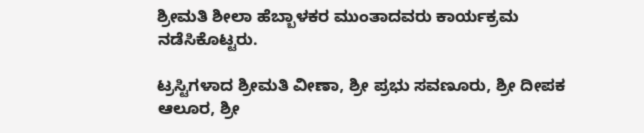ಶ್ರೀಮತಿ ಶೀಲಾ ಹೆಬ್ಬಾಳಕರ ಮುಂತಾದವರು ಕಾರ್ಯಕ್ರಮ ನಡೆಸಿಕೊಟ್ಟರು.

ಟ್ರಸ್ಟಿಗಳಾದ ಶ್ರೀಮತಿ ವೀಣಾ, ಶ್ರೀ ಪ್ರಭು ಸವಣೂರು, ಶ್ರೀ ದೀಪಕ ಆಲೂರ, ಶ್ರೀ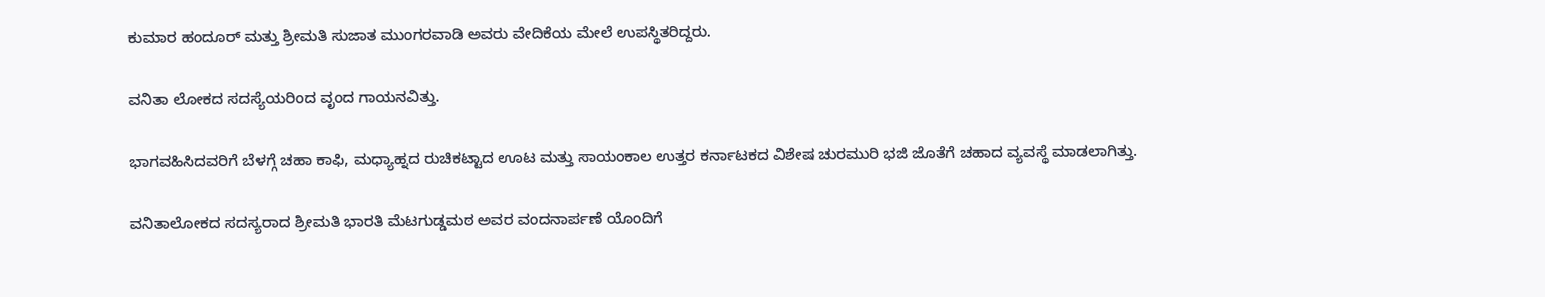ಕುಮಾರ ಹಂದೂರ್ ಮತ್ತು ಶ್ರೀಮತಿ ಸುಜಾತ ಮುಂಗರವಾಡಿ ಅವರು ವೇದಿಕೆಯ ಮೇಲೆ ಉಪಸ್ಥಿತರಿದ್ದರು.

ವನಿತಾ ಲೋಕದ ಸದಸ್ಯೆಯರಿಂದ ವೃಂದ ಗಾಯನವಿತ್ತು.

ಭಾಗವಹಿಸಿದವರಿಗೆ ಬೆಳಗ್ಗೆ ಚಹಾ ಕಾಫಿ, ಮಧ್ಯಾಹ್ನದ ರುಚಿಕಟ್ಟಾದ ಊಟ ಮತ್ತು ಸಾಯಂಕಾಲ ಉತ್ತರ ಕರ್ನಾಟಕದ ವಿಶೇಷ ಚುರಮುರಿ ಭಜಿ ಜೊತೆಗೆ ಚಹಾದ ವ್ಯವಸ್ಥೆ ಮಾಡಲಾಗಿತ್ತು.

ವನಿತಾಲೋಕದ ಸದಸ್ಯರಾದ ಶ್ರೀಮತಿ ಭಾರತಿ ಮೆಟಗುಡ್ಡಮಠ ಅವರ ವಂದನಾರ್ಪಣೆ ಯೊಂದಿಗೆ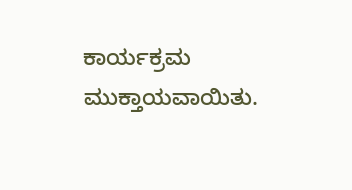ಕಾರ್ಯಕ್ರಮ ಮುಕ್ತಾಯವಾಯಿತು.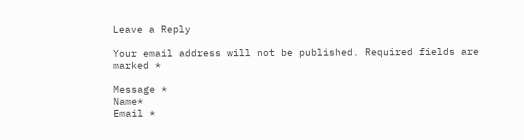Leave a Reply

Your email address will not be published. Required fields are marked *

Message *
Name*
Email *